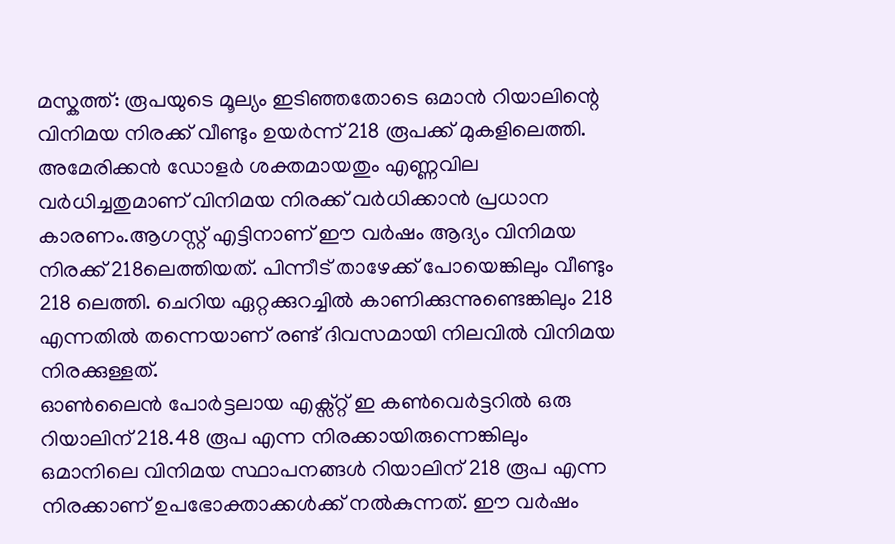മസ്കത്ത്: രൂപയുടെ മൂല്യം ഇടിഞ്ഞതോടെ ഒമാൻ റിയാലിന്റെ വിനിമയ നിരക്ക് വീണ്ടും ഉയർന്ന് 218 രൂപക്ക് മുകളിലെത്തി. അമേരിക്കൻ ഡോളർ ശക്തമായതും എണ്ണവില വർധിച്ചതുമാണ് വിനിമയ നിരക്ക് വർധിക്കാൻ പ്രധാന കാരണം.ആഗസ്റ്റ് എട്ടിനാണ് ഈ വർഷം ആദ്യം വിനിമയ നിരക്ക് 218ലെത്തിയത്. പിന്നീട് താഴേക്ക് പോയെങ്കിലും വീണ്ടും 218 ലെത്തി. ചെറിയ ഏറ്റക്കുറച്ചിൽ കാണിക്കുന്നുണ്ടെങ്കിലും 218 എന്നതിൽ തന്നെയാണ് രണ്ട് ദിവസമായി നിലവിൽ വിനിമയ നിരക്കുള്ളത്.
ഓൺലൈൻ പോർട്ടലായ എക്സ്റ്റ് ഇ കൺവെർട്ടറിൽ ഒരു റിയാലിന് 218.48 രൂപ എന്ന നിരക്കായിരുന്നെങ്കിലും ഒമാനിലെ വിനിമയ സ്ഥാപനങ്ങൾ റിയാലിന് 218 രൂപ എന്ന നിരക്കാണ് ഉപഭോക്താക്കൾക്ക് നൽകുന്നത്. ഈ വർഷം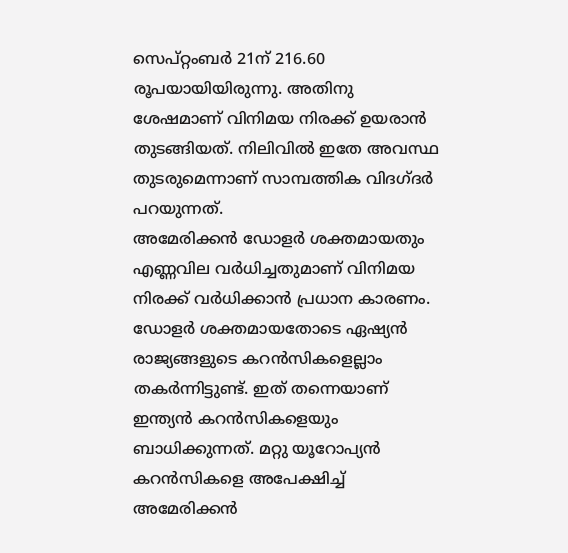സെപ്റ്റംബർ 21ന് 216.60 രൂപയായിയിരുന്നു. അതിനു ശേഷമാണ് വിനിമയ നിരക്ക് ഉയരാൻ തുടങ്ങിയത്. നിലിവിൽ ഇതേ അവസ്ഥ തുടരുമെന്നാണ് സാമ്പത്തിക വിദഗ്ദർ പറയുന്നത്.
അമേരിക്കൻ ഡോളർ ശക്തമായതും എണ്ണവില വർധിച്ചതുമാണ് വിനിമയ നിരക്ക് വർധിക്കാൻ പ്രധാന കാരണം. ഡോളർ ശക്തമായതോടെ ഏഷ്യൻ രാജ്യങ്ങളുടെ കറൻസികളെല്ലാം തകർന്നിട്ടുണ്ട്. ഇത് തന്നെയാണ് ഇന്ത്യൻ കറൻസികളെയും ബാധിക്കുന്നത്. മറ്റു യൂറോപ്യൻ കറൻസികളെ അപേക്ഷിച്ച് അമേരിക്കൻ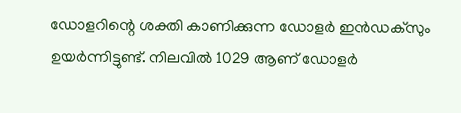ഡോളറിന്റെ ശക്തി കാണിക്കുന്ന ഡോളർ ഇൻഡക്സും ഉയർന്നിട്ടുണ്ട്. നിലവിൽ 1029 ആണ് ഡോളർ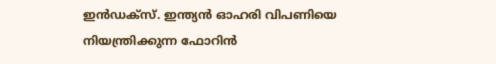ഇൻഡക്സ്. ഇന്ത്യൻ ഓഹരി വിപണിയെ നിയന്ത്രിക്കുന്ന ഫോറിൻ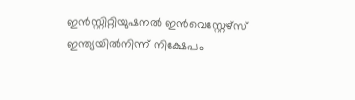ഇൻസ്റ്റിറ്റിയുഷനൽ ഇൻവെസ്റ്റേഴ്സ് ഇന്ത്യയിൽനിന്ന് നിക്ഷേപം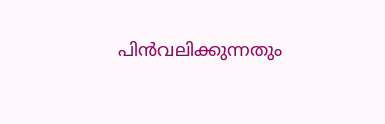പിൻവലിക്കുന്നതും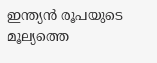ഇന്ത്യൻ രൂപയുടെ മൂല്യത്തെ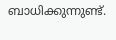ബാധിക്കുന്നുണ്ട്.